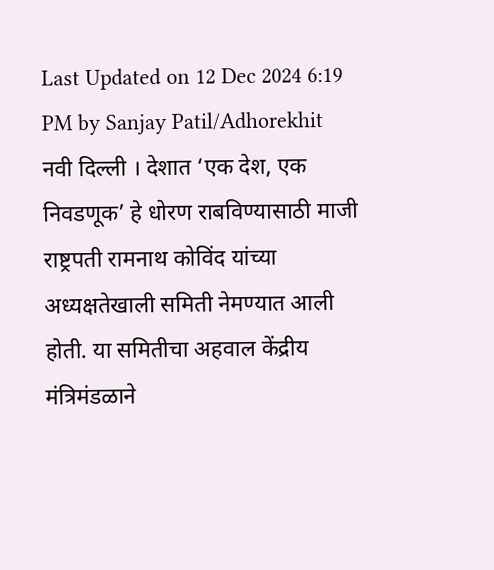Last Updated on 12 Dec 2024 6:19 PM by Sanjay Patil/Adhorekhit
नवी दिल्ली । देशात ‘एक देश, एक निवडणूक’ हे धोरण राबविण्यासाठी माजी राष्ट्रपती रामनाथ कोविंद यांच्या अध्यक्षतेखाली समिती नेमण्यात आली होती. या समितीचा अहवाल केंद्रीय मंत्रिमंडळाने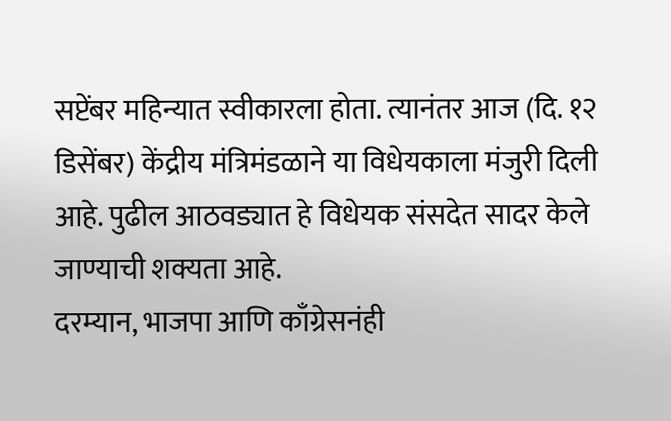सप्टेंबर महिन्यात स्वीकारला होता. त्यानंतर आज (दि. १२ डिसेंबर) केंद्रीय मंत्रिमंडळाने या विधेयकाला मंजुरी दिली आहे. पुढील आठवड्यात हे विधेयक संसदेत सादर केले जाण्याची शक्यता आहे.
दरम्यान, भाजपा आणि काँग्रेसनंही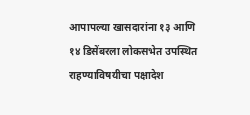आपापल्या खासदारांना १३ आणि १४ डिसेंबरला लोकसभेत उपस्थित राहण्याविषयीचा पक्षादेश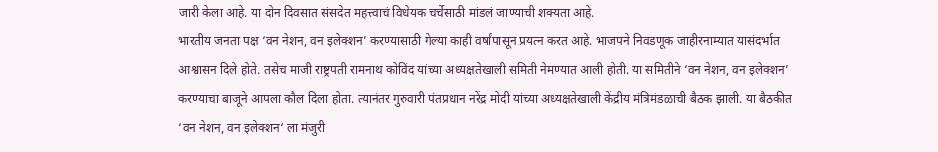जारी केला आहे. या दोन दिवसात संसदेत महत्त्वाचं विधेयक चर्चेसाठी मांडलं जाण्याची शक्यता आहे.
भारतीय जनता पक्ष ‘वन नेशन, वन इलेक्शन’ करण्यासाठी गेल्या काही वर्षांपासून प्रयत्न करत आहे. भाजपने निवडणूक जाहीरनाम्यात यासंदर्भात आश्वासन दिले होते. तसेच माजी राष्ट्रपती रामनाथ कोविंद यांच्या अध्यक्षतेखाली समिती नेमण्यात आली होती. या समितीने ‘वन नेशन, वन इलेक्शन’ करण्याचा बाजूने आपला कौल दिला होता. त्यानंतर गुरुवारी पंतप्रधान नरेंद्र मोदी यांच्या अध्यक्षतेखाली केंद्रीय मंत्रिमंडळाची बैठक झाली. या बैठकीत ‘वन नेशन, वन इलेक्शन‘ ला मंजुरी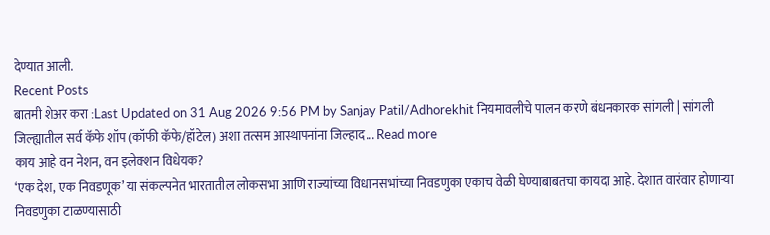देण्यात आली.
Recent Posts
बातमी शेअर करा :Last Updated on 31 Aug 2026 9:56 PM by Sanjay Patil/Adhorekhit नियमावलीचे पालन करणे बंधनकारक सांगली | सांगली जिल्ह्यातील सर्व कॅफे शॉप (कॉफी कॅफे/हॉटेल) अशा तत्सम आस्थापनांना जिल्हाद... Read more
काय आहे वन नेशन, वन इलेक्शन विधेयक?
‘एक देश, एक निवडणूक’ या संकल्पनेत भारतातील लोकसभा आणि राज्यांच्या विधानसभांच्या निवडणुका एकाच वेळी घेण्याबाबतचा कायदा आहे. देशात वारंवार होणाऱ्या निवडणुका टाळण्यासाठी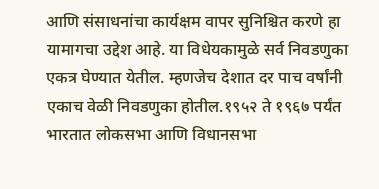आणि संसाधनांचा कार्यक्षम वापर सुनिश्चित करणे हा यामागचा उद्देश आहे. या विधेयकामुळे सर्व निवडणुका एकत्र घेण्यात येतील. म्हणजेच देशात दर पाच वर्षांनी एकाच वेळी निवडणुका होतील.१९५२ ते १९६७ पर्यंत भारतात लोकसभा आणि विधानसभा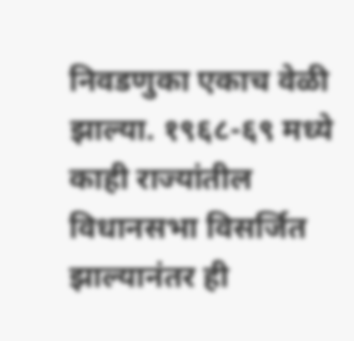निवडणुका एकाच वेळी झाल्या. १९६८-६९ मध्ये काही राज्यांतील विधानसभा विसर्जित झाल्यानंतर ही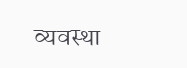व्यवस्था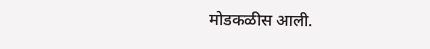मोडकळीस आली.